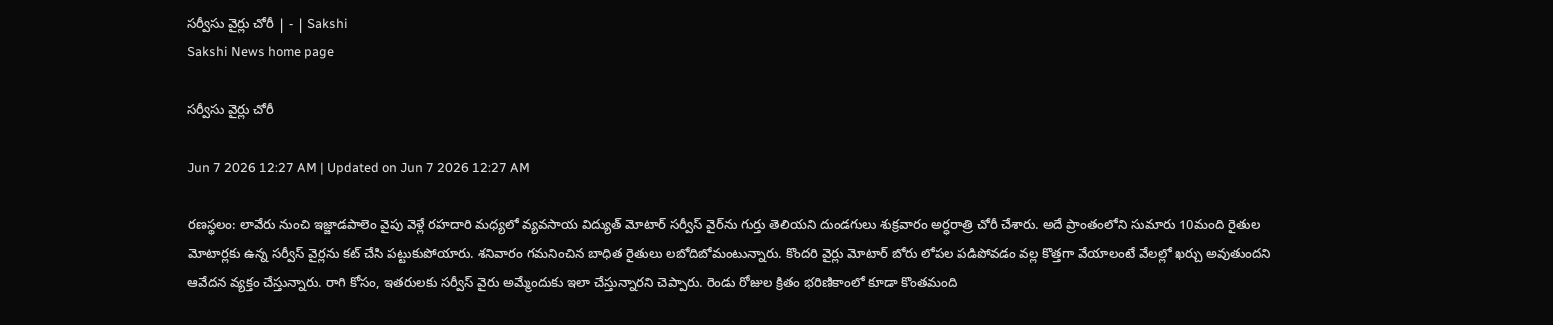సర్వీసు వైర్లు చోరీ | - | Sakshi
Sakshi News home page

సర్వీసు వైర్లు చోరీ

Jun 7 2026 12:27 AM | Updated on Jun 7 2026 12:27 AM

రణస్థలం: లావేరు నుంచి ఇజ్జాడపాలెం వైపు వెళ్లే రహదారి మధ్యలో వ్యవసాయ విద్యుత్‌ మోటార్‌ సర్వీస్‌ వైర్‌ను గుర్తు తెలియని దుండగులు శుక్రవారం అర్ధరాత్రి చోరీ చేశారు. అదే ప్రాంతంలోని సుమారు 10మంది రైతుల మోటార్లకు ఉన్న సర్వీస్‌ వైర్లను కట్‌ చేసి పట్టుకుపోయారు. శనివారం గమనించిన బాధిత రైతులు లబోదిబోమంటున్నారు. కొందరి వైర్లు మోటార్‌ బోరు లోపల పడిపోవడం వల్ల కొత్తగా వేయాలంటే వేలల్లో ఖర్చు అవుతుందని ఆవేదన వ్యక్తం చేస్తున్నారు. రాగి కోసం, ఇతరులకు సర్వీస్‌ వైరు అమ్మేందుకు ఇలా చేస్తున్నారని చెప్పారు. రెండు రోజుల క్రితం భరిణికాంలో కూడా కొంతమంది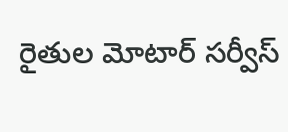రైతుల మోటార్‌ సర్వీస్‌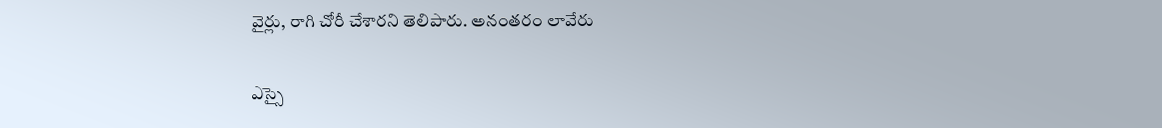వైర్లు, రాగి చోరీ చేశారని తెలిపారు. అనంతరం లావేరు

ఎస్సై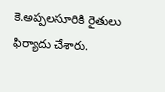కె.అప్పలసూరికి రైతులు ఫిర్యాదు చేశారు.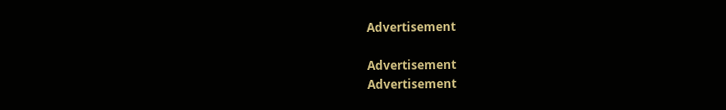Advertisement

Advertisement
Advertisement